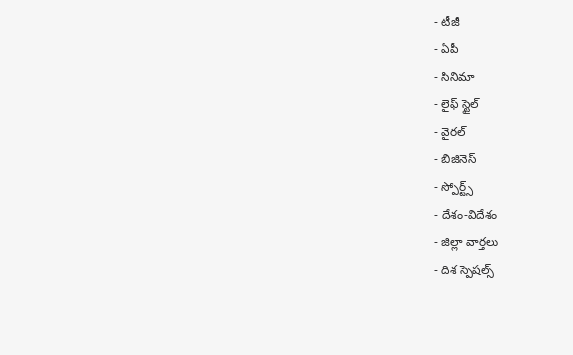- టీజీ
- ఏపీ
- సినిమా
- లైఫ్ స్టైల్
- వైరల్
- బిజినెస్
- స్పోర్ట్స్
- దేశం-విదేశం
- జిల్లా వార్తలు
- దిశ స్పెషల్స్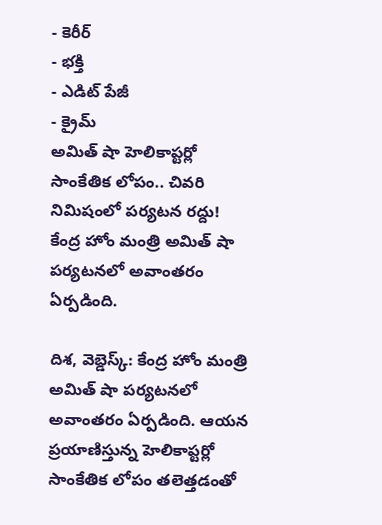- కెరీర్
- భక్తి
- ఎడిట్ పేజీ
- క్రైమ్
అమిత్ షా హెలికాప్టర్లో సాంకేతిక లోపం.. చివరి నిమిషంలో పర్యటన రద్దు!
కేంద్ర హోం మంత్రి అమిత్ షా పర్యటనలో అవాంతరం ఏర్పడింది.

దిశ, వెబ్డెస్క్: కేంద్ర హోం మంత్రి అమిత్ షా పర్యటనలో అవాంతరం ఏర్పడింది. ఆయన ప్రయాణిస్తున్న హెలికాప్టర్లో సాంకేతిక లోపం తలెత్తడంతో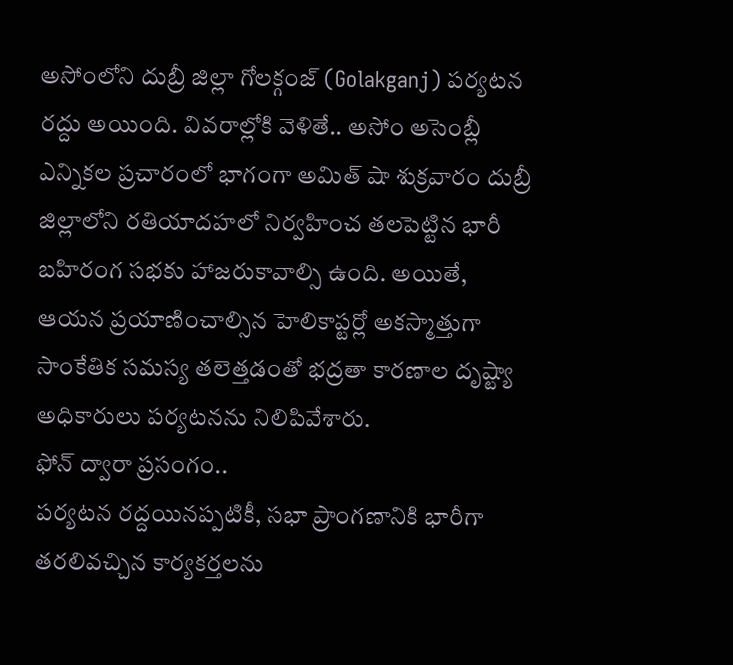అసోంలోని దుబ్రీ జిల్లా గోలక్గంజ్ (Golakganj) పర్యటన రద్దు అయింది. వివరాల్లోకి వెళితే.. అసోం అసెంబ్లీ ఎన్నికల ప్రచారంలో భాగంగా అమిత్ షా శుక్రవారం దుబ్రీ జిల్లాలోని రతియాదహలో నిర్వహించ తలపెట్టిన భారీ బహిరంగ సభకు హాజరుకావాల్సి ఉంది. అయితే, ఆయన ప్రయాణించాల్సిన హెలికాప్టర్లో అకస్మాత్తుగా సాంకేతిక సమస్య తలెత్తడంతో భద్రతా కారణాల దృష్ట్యా అధికారులు పర్యటనను నిలిపివేశారు.
ఫోన్ ద్వారా ప్రసంగం..
పర్యటన రద్దయినప్పటికీ, సభా ప్రాంగణానికి భారీగా తరలివచ్చిన కార్యకర్తలను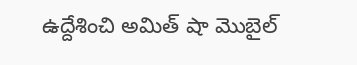ఉద్దేశించి అమిత్ షా మొబైల్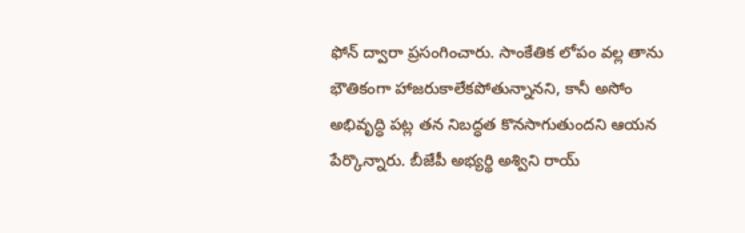ఫోన్ ద్వారా ప్రసంగించారు. సాంకేతిక లోపం వల్ల తాను భౌతికంగా హాజరుకాలేకపోతున్నానని, కానీ అసోం అభివృద్ధి పట్ల తన నిబద్ధత కొనసాగుతుందని ఆయన పేర్కొన్నారు. బీజేపీ అభ్యర్థి అశ్విని రాయ్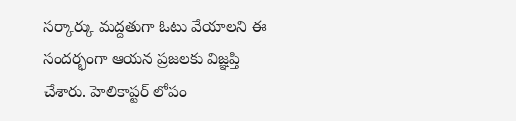సర్కార్కు మద్దతుగా ఓటు వేయాలని ఈ సందర్భంగా ఆయన ప్రజలకు విజ్ఞప్తి చేశారు. హెలికాప్టర్ లోపం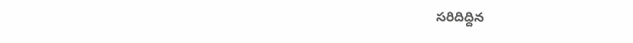సరిదిద్దిన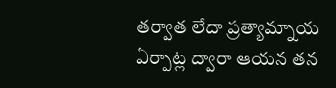తర్వాత లేదా ప్రత్యామ్నాయ ఏర్పాట్ల ద్వారా ఆయన తన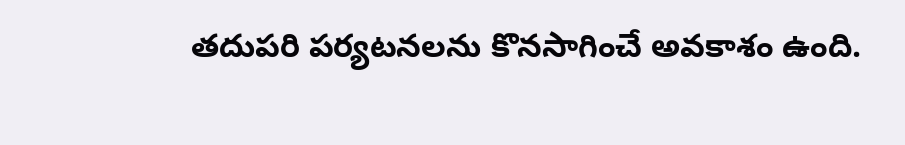తదుపరి పర్యటనలను కొనసాగించే అవకాశం ఉంది.